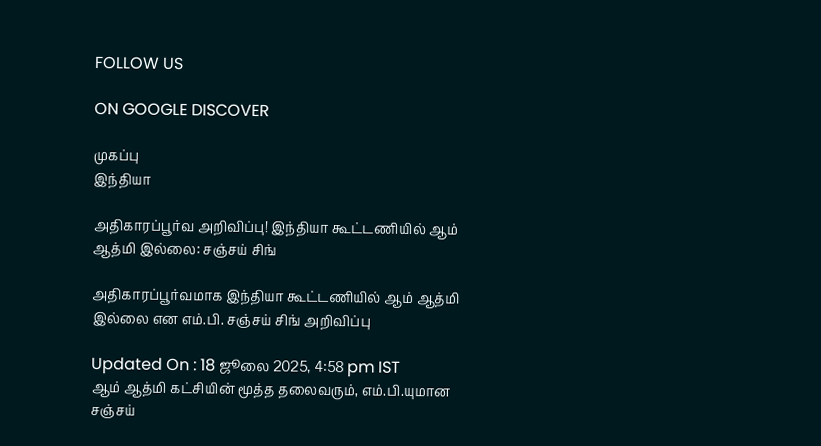FOLLOW US

ON GOOGLE DISCOVER

முகப்பு
இந்தியா

அதிகாரப்பூர்வ அறிவிப்பு! இந்தியா கூட்டணியில் ஆம் ஆத்மி இல்லை: சஞ்சய் சிங்

அதிகாரப்பூர்வமாக இந்தியா கூட்டணியில் ஆம் ஆத்மி இல்லை என எம்.பி. சஞ்சய் சிங் அறிவிப்பு

Updated On : 18 ஜூலை 2025, 4:58 pm IST
ஆம் ஆத்மி கட்சியின் மூத்த தலைவரும், எம்.பி.யுமான சஞ்சய்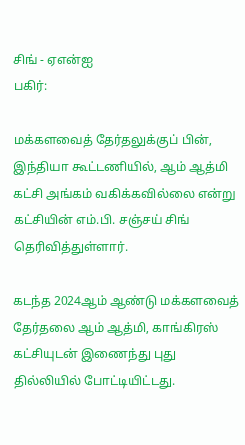சிங் - ஏஎன்ஐ
பகிர்:

மக்களவைத் தேர்தலுக்குப் பின், இந்தியா கூட்டணியில், ஆம் ஆத்மி கட்சி அங்கம் வகிக்கவில்லை என்று கட்சியின் எம்.பி. சஞ்சய் சிங் தெரிவித்துள்ளார்.

கடந்த 2024ஆம் ஆண்டு மக்களவைத் தேர்தலை ஆம் ஆத்மி, காங்கிரஸ் கட்சியுடன் இணைந்து புது தில்லியில் போட்டியிட்டது.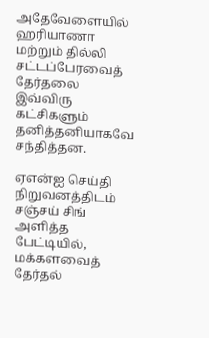அதேவேளையில் ஹரியாணா மற்றும் தில்லி சட்டப்பேரவைத் தேர்தலை இவ்விரு கட்சிகளும் தனித்தனியாகவே சந்தித்தன.

ஏஎன்ஐ செய்தி நிறுவனத்திடம் சஞ்சய் சிங் அளித்த பேட்டியில், மக்களவைத் தேர்தல்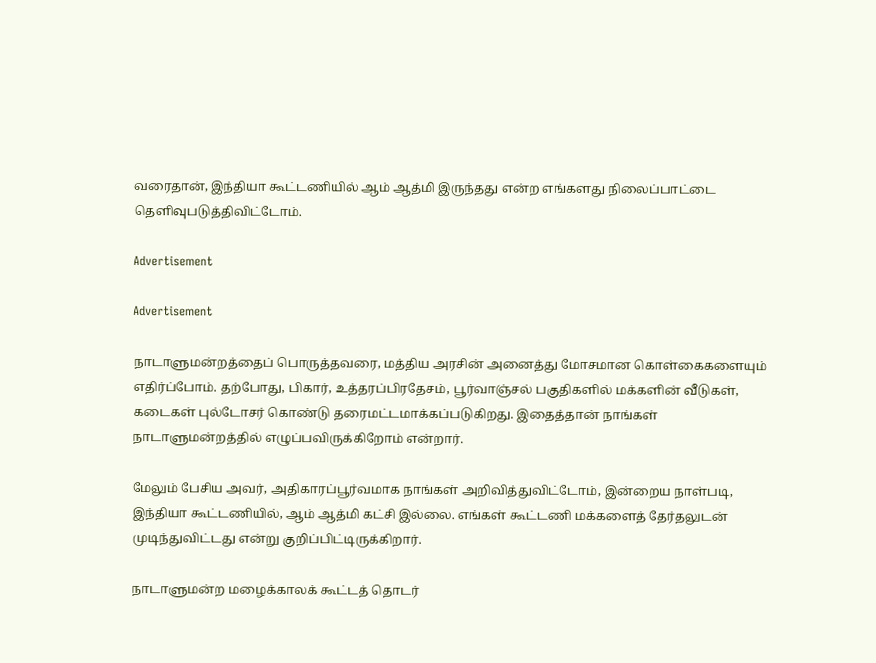வரைதான், இந்தியா கூட்டணியில் ஆம் ஆத்மி இருந்தது என்ற எங்களது நிலைப்பாட்டை தெளிவுபடுத்திவிட்டோம்.

Advertisement

Advertisement

நாடாளுமன்றத்தைப் பொருத்தவரை, மத்திய அரசின் அனைத்து மோசமான கொள்கைகளையும் எதிர்ப்போம். தற்போது, பிகார், உத்தரப்பிரதேசம், பூர்வாஞ்சல் பகுதிகளில் மக்களின் வீடுகள், கடைகள் புல்டோசர் கொண்டு தரைமட்டமாக்கப்படுகிறது. இதைத்தான் நாங்கள் நாடாளுமன்றத்தில் எழுப்பவிருக்கிறோம் என்றார்.

மேலும் பேசிய அவர், அதிகாரப்பூர்வமாக நாங்கள் அறிவித்துவிட்டோம், இன்றைய நாள்படி, இந்தியா கூட்டணியில், ஆம் ஆத்மி கட்சி இல்லை. எங்கள் கூட்டணி மக்களைத் தேர்தலுடன் முடிந்துவிட்டது என்று குறிப்பிட்டிருக்கிறார்.

நாடாளுமன்ற மழைக்காலக் கூட்டத் தொடர்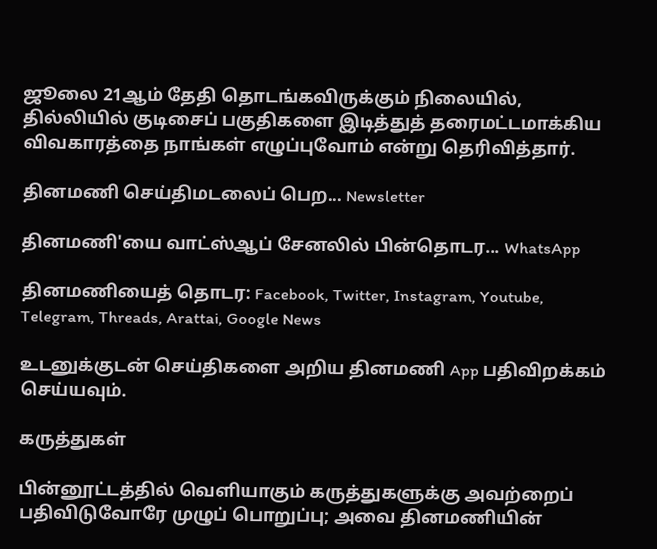ஜூலை 21ஆம் தேதி தொடங்கவிருக்கும் நிலையில், தில்லியில் குடிசைப் பகுதிகளை இடித்துத் தரைமட்டமாக்கிய விவகாரத்தை நாங்கள் எழுப்புவோம் என்று தெரிவித்தார்.

தினமணி செய்திமடலைப் பெற... Newsletter

தினமணி'யை வாட்ஸ்ஆப் சேனலில் பின்தொடர... WhatsApp

தினமணியைத் தொடர: Facebook, Twitter, Instagram, Youtube, Telegram, Threads, Arattai, Google News

உடனுக்குடன் செய்திகளை அறிய தினமணி App பதிவிறக்கம் செய்யவும்.

கருத்துகள்

பின்னூட்டத்தில் வெளியாகும் கருத்துகளுக்கு அவற்றைப் பதிவிடுவோரே முழுப் பொறுப்பு; அவை தினமணியின்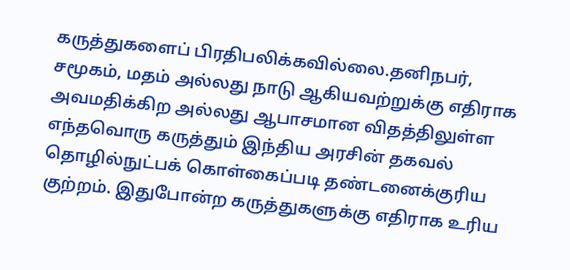கருத்துகளைப் பிரதிபலிக்கவில்லை.தனிநபர், சமூகம், மதம் அல்லது நாடு ஆகியவற்றுக்கு எதிராக அவமதிக்கிற அல்லது ஆபாசமான விதத்திலுள்ள எந்தவொரு கருத்தும் இந்திய அரசின் தகவல் தொழில்நுட்பக் கொள்கைப்படி தண்டனைக்குரிய குற்றம். இதுபோன்ற கருத்துகளுக்கு எதிராக உரிய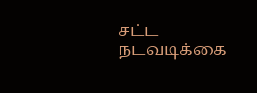சட்ட நடவடிக்கை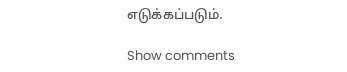எடுக்கப்படும்.

Show comments